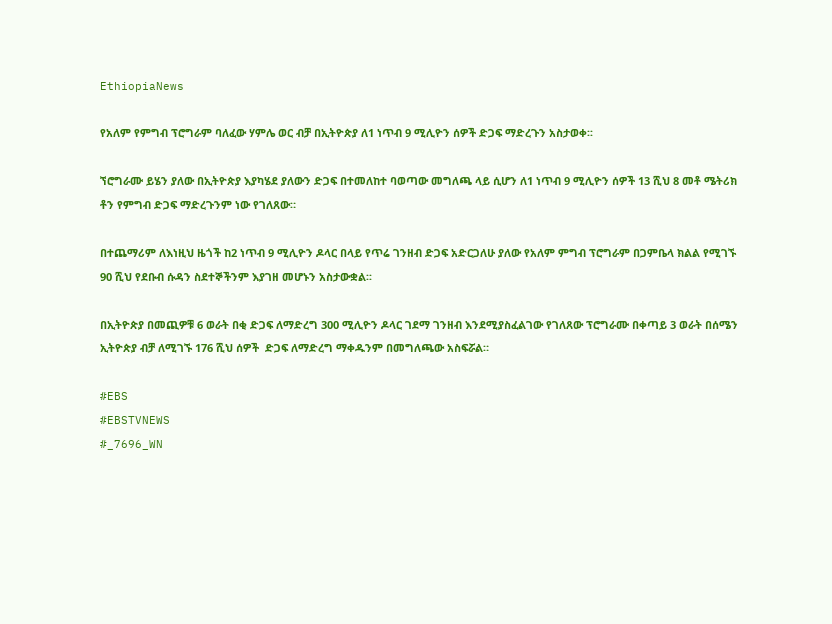EthiopiaNews

የአለም የምግብ ፕሮግራም ባለፈው ሃምሌ ወር ብቻ በኢትዮጵያ ለ1 ነጥብ 9 ሚሊዮን ሰዎች ድጋፍ ማድረጉን አስታወቀ፡፡

ኘሮግራሙ ይሄን ያለው በኢትዮጵያ እያካሄደ ያለውን ድጋፍ በተመለከተ ባወጣው መግለጫ ላይ ሲሆን ለ1 ነጥብ 9 ሚሊዮን ሰዎች 13 ሺህ 8 መቶ ሜትሪክ ቶን የምግብ ድጋፍ ማድረጉንም ነው የገለጸው።

በተጨማሪም ለእነዚህ ዜጎች ከ2 ነጥብ 9 ሚሊዮን ዶላር በላይ የጥሬ ገንዘብ ድጋፍ አድርጋለሁ ያለው የአለም ምግብ ፕሮግራም በጋምቤላ ክልል የሚገኙ 90 ሺህ የደቡብ ሱዳን ስደተኞችንም እያገዘ መሆኑን አስታውቋል፡፡

በኢትዮጵያ በመጪዎቹ 6 ወራት በቂ ድጋፍ ለማድረግ 300 ሚሊዮን ዶላር ገደማ ገንዘብ እንደሚያስፈልገው የገለጸው ፕሮግራሙ በቀጣይ 3 ወራት በሰሜን ኢትዮጵያ ብቻ ለሚገኙ 176 ሺህ ሰዎች  ድጋፍ ለማድረግ ማቀዱንም በመግለጫው አስፍሯል።

#EBS
#EBSTVNEWS
#_7696_WN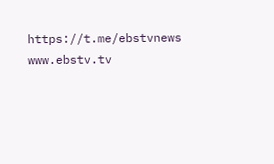https://t.me/ebstvnews
www.ebstv.tv